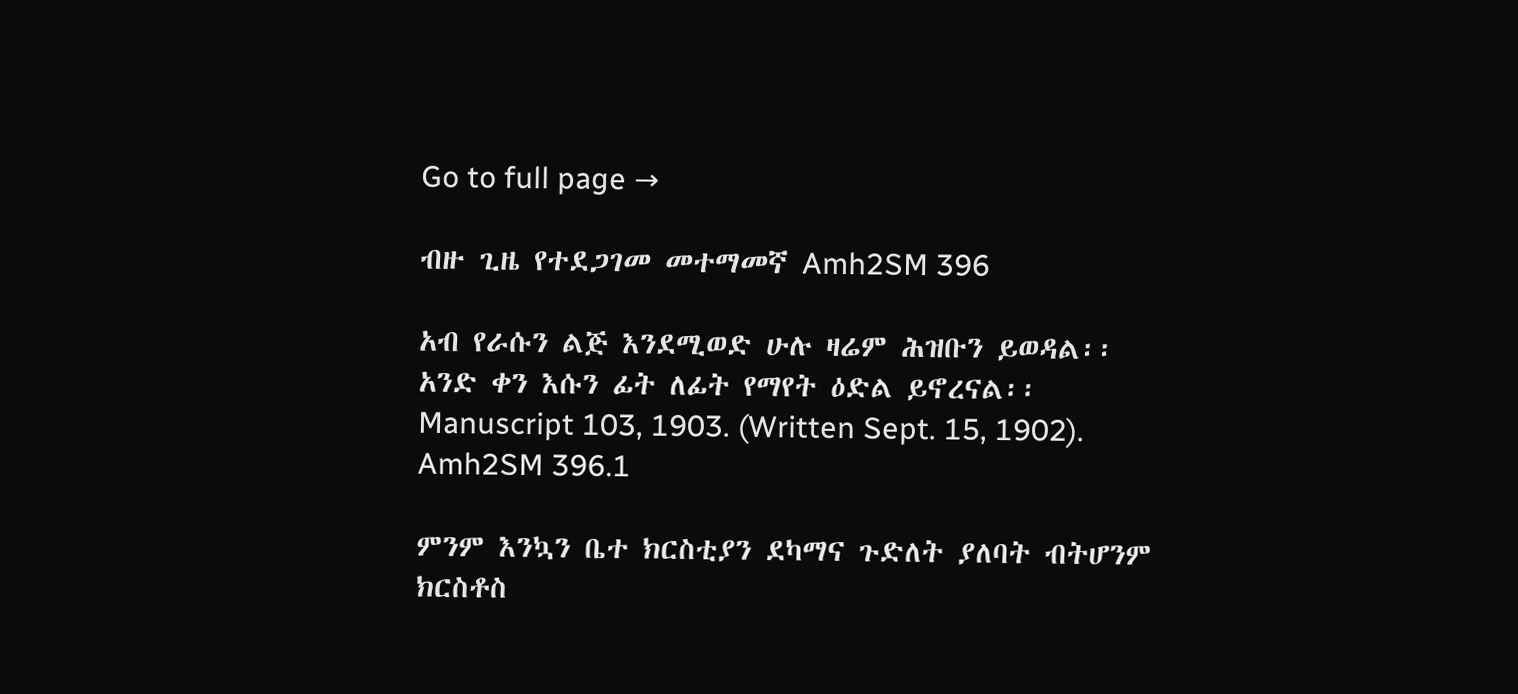Go to full page →

ብዙ ጊዜ የተደጋገመ መተማመኛ Amh2SM 396

አብ የራሱን ልጅ እንደሚወድ ሁሉ ዛሬም ሕዝቡን ይወዳል፡፡ አንድ ቀን እሱን ፊት ለፊት የማየት ዕድል ይኖረናል፡፡ Manuscript 103, 1903. (Written Sept. 15, 1902). Amh2SM 396.1

ምንም እንኳን ቤተ ክርስቲያን ደካማና ጉድለት ያለባት ብትሆንም ክርስቶስ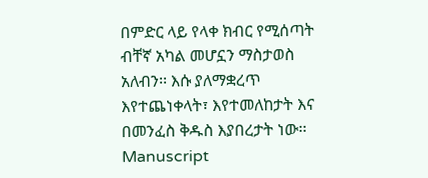በምድር ላይ የላቀ ክብር የሚሰጣት ብቸኛ አካል መሆኗን ማስታወስ አለብን፡፡ እሱ ያለማቋረጥ እየተጨነቀላት፣ እየተመለከታት እና በመንፈስ ቅዱስ እያበረታት ነው፡፡ Manuscript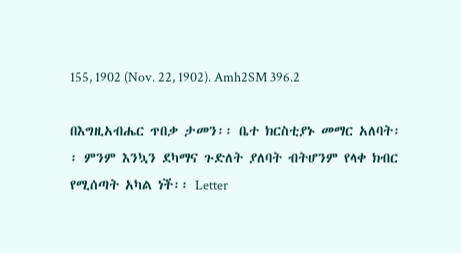155, 1902 (Nov. 22, 1902). Amh2SM 396.2

በእግዚአብሔር ጥበቃ ታመን፡፡ ቤተ ክርስቲያኑ መማር አለባት፡፡ ምንም እንኳን ደካማና ጉድለት ያለባት ብትሆንም የላቀ ክብር የሚሰጣት አካል ነች፡፡ Letter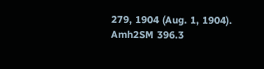279, 1904 (Aug. 1, 1904). Amh2SM 396.3